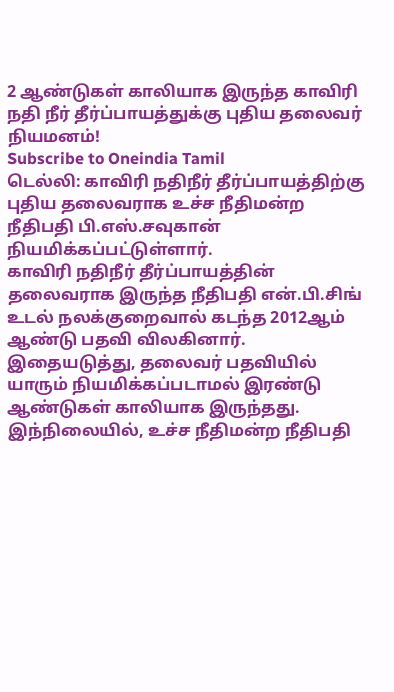2 ஆண்டுகள் காலியாக இருந்த காவிரி நதி நீர் தீர்ப்பாயத்துக்கு புதிய தலைவர் நியமனம்!
Subscribe to Oneindia Tamil
டெல்லி: காவிரி நதிநீர் தீர்ப்பாயத்திற்கு புதிய தலைவராக உச்ச நீதிமன்ற நீதிபதி பி.எஸ்.சவுகான் நியமிக்கப்பட்டுள்ளார்.
காவிரி நதிநீர் தீர்ப்பாயத்தின் தலைவராக இருந்த நீதிபதி என்.பி.சிங் உடல் நலக்குறைவால் கடந்த 2012ஆம் ஆண்டு பதவி விலகினார்.
இதையடுத்து, தலைவர் பதவியில் யாரும் நியமிக்கப்படாமல் இரண்டு ஆண்டுகள் காலியாக இருந்தது.
இந்நிலையில், உச்ச நீதிமன்ற நீதிபதி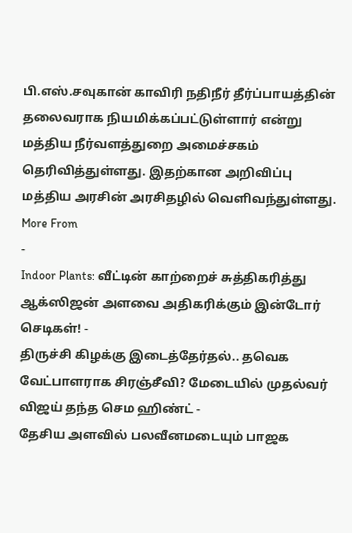பி.எஸ்.சவுகான் காவிரி நதிநீர் தீர்ப்பாயத்தின் தலைவராக நியமிக்கப்பட்டுள்ளார் என்று மத்திய நீர்வளத்துறை அமைச்சகம் தெரிவித்துள்ளது. இதற்கான அறிவிப்பு மத்திய அரசின் அரசிதழில் வெளிவந்துள்ளது.
More From
-
Indoor Plants: வீட்டின் காற்றைச் சுத்திகரித்து ஆக்ஸிஜன் அளவை அதிகரிக்கும் இன்டோர் செடிகள்! -
திருச்சி கிழக்கு இடைத்தேர்தல்.. தவெக வேட்பாளராக சிரஞ்சீவி? மேடையில் முதல்வர் விஜய் தந்த செம ஹிண்ட் -
தேசிய அளவில் பலவீனமடையும் பாஜக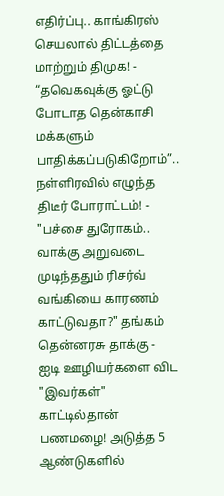எதிர்ப்பு.. காங்கிரஸ் செயலால் திட்டத்தை மாற்றும் திமுக! -
“தவெகவுக்கு ஓட்டு போடாத தென்காசி மக்களும் பாதிக்கப்படுகிறோம்”.. நள்ளிரவில் எழுந்த திடீர் போராட்டம்! -
"பச்சை துரோகம்.. வாக்கு அறுவடை முடிந்ததும் ரிசர்வ் வங்கியை காரணம் காட்டுவதா?" தங்கம் தென்னரசு தாக்கு -
ஐடி ஊழியர்களை விட "இவர்கள்" காட்டில்தான் பணமழை! அடுத்த 5 ஆண்டுகளில்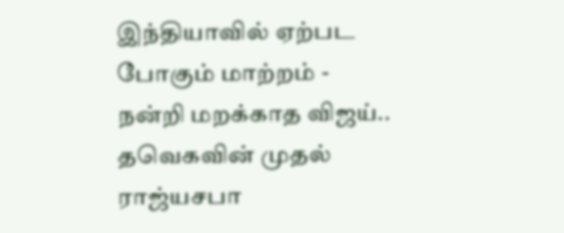இந்தியாவில் ஏற்பட போகும் மாற்றம் -
நன்றி மறக்காத விஜய்.. தவெகவின் முதல் ராஜ்யசபா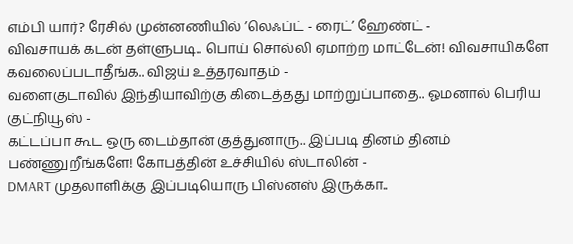எம்பி யார்? ரேசில் முன்னணியில் ’லெஃப்ட் - ரைட்’ ஹேண்ட் -
விவசாயக் கடன் தள்ளுபடி.. பொய் சொல்லி ஏமாற்ற மாட்டேன்! விவசாயிகளே கவலைப்படாதீங்க.. விஜய் உத்தரவாதம் -
வளைகுடாவில் இந்தியாவிற்கு கிடைத்தது மாற்றுப்பாதை.. ஓமனால் பெரிய குட்நியூஸ் -
கட்டப்பா கூட ஒரு டைம்தான் குத்துனாரு.. இப்படி தினம் தினம் பண்ணுறீங்களே! கோபத்தின் உச்சியில் ஸ்டாலின் -
DMART முதலாளிக்கு இப்படியொரு பிஸ்னஸ் இருக்கா..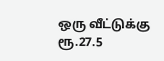ஒரு வீட்டுக்கு ரூ.27.5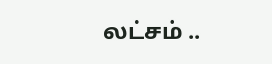லட்சம் ..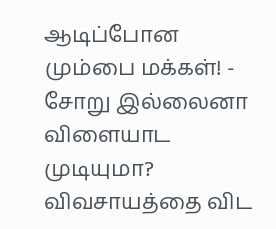ஆடிப்போன மும்பை மக்கள்! -
சோறு இல்லைனா விளையாட முடியுமா? விவசாயத்தை விட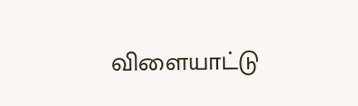விளையாட்டு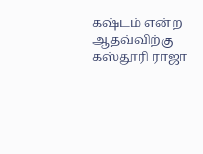கஷ்டம் என்ற ஆதவ்விற்கு கஸ்தூரி ராஜா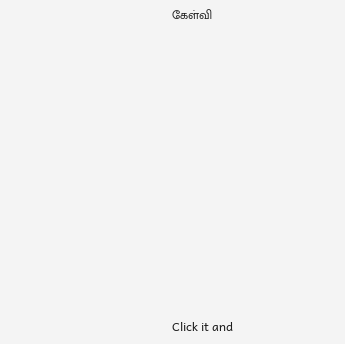கேள்வி












Click it and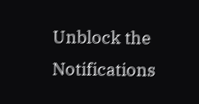Unblock the Notifications